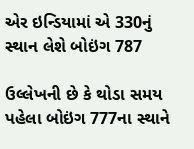એર ઇન્ડિયામાં એ 330નું સ્થાન લેશે બોઇંગ 787

ઉલ્લેખની છે કે થોડા સમય પહેલા બોઇંગ 777ના સ્થાને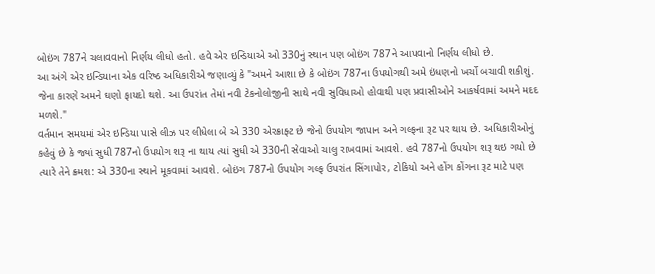બોઇંગ 787ને ચલાવવાનો નિર્ણય લીધો હતો. હવે એર ઇન્ડિયાએ ઓ 330નું સ્થાન પણ બોઇંગ 787ને આપવાનો નિર્ણય લીધો છે.
આ અંગે એર ઇન્ડિયાના એક વરિષ્ઠ અધિકારીએ જણાવ્યું કે "અમને આશા છે કે બોઇંગ 787ના ઉપયોગથી અમે ઇંધણનો ખર્ચો બચાવી શકીશું. જેના કારણે અમને ઘણો ફાયદો થશે. આ ઉપરાંત તેમાં નવી ટેકનોલોજીની સાથે નવી સુવિધાઓ હોવાથી પણ પ્રવાસીઓને આકર્ષવામાં અમને મદદ મળશે."
વર્તમાન સમયમાં એર ઇન્ડિયા પાસે લીઝ પર લીધેલા બે એ 330 એરક્રાફ્ટ છે જેનો ઉપયોગ જાપાન અને ગલ્ફના રૂટ પર થાય છે. અધિકારીઓનું કહેવું છે કે જ્યાં સુધી 787નો ઉપયોગ શરૂ ના થાય ત્યાં સુધી એ 330ની સેવાઓ ચાલુ રાખવામાં આવશે. હવે 787નો ઉપયોગ શરૂ થઇ ગયો છે ત્યારે તેને ક્ર્મશ: એ 330ના સ્થાને મૂકવામાં આવશે. બોઇંગ 787નો ઉપયોગ ગલ્ફ ઉપરાંત સિંગાપોર, ટોકિયો અને હોંગ કોંગના રૂટ માટે પણ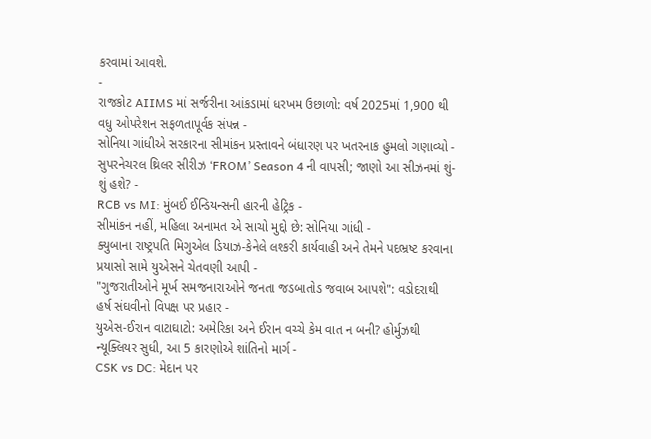કરવામાં આવશે.
-
રાજકોટ AIIMS માં સર્જરીના આંકડામાં ધરખમ ઉછાળો: વર્ષ 2025માં 1,900 થી વધુ ઓપરેશન સફળતાપૂર્વક સંપન્ન -
સોનિયા ગાંધીએ સરકારના સીમાંકન પ્રસ્તાવને બંધારણ પર ખતરનાક હુમલો ગણાવ્યો -
સુપરનેચરલ થ્રિલર સીરીઝ ‘FROM’ Season 4 ની વાપસી; જાણો આ સીઝનમાં શું-શું હશે? -
RCB vs MI: મુંબઈ ઈન્ડિયન્સની હારની હેટ્રિક -
સીમાંકન નહીં, મહિલા અનામત એ સાચો મુદ્દો છે: સોનિયા ગાંધી -
ક્યુબાના રાષ્ટ્રપતિ મિગુએલ ડિયાઝ-કેનેલે લશ્કરી કાર્યવાહી અને તેમને પદભ્રષ્ટ કરવાના પ્રયાસો સામે યુએસને ચેતવણી આપી -
"ગુજરાતીઓને મૂર્ખ સમજનારાઓને જનતા જડબાતોડ જવાબ આપશે": વડોદરાથી હર્ષ સંઘવીનો વિપક્ષ પર પ્રહાર -
યુએસ-ઈરાન વાટાઘાટો: અમેરિકા અને ઈરાન વચ્ચે કેમ વાત ન બની? હોર્મુઝથી ન્યૂક્લિયર સુધી, આ 5 કારણોએ શાંતિનો માર્ગ -
CSK vs DC: મેદાન પર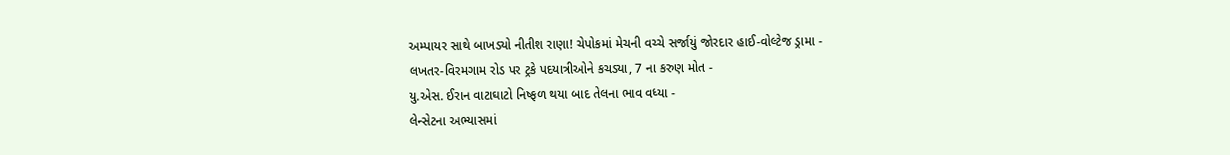અમ્પાયર સાથે બાખડ્યો નીતીશ રાણા! ચેપોકમાં મેચની વચ્ચે સર્જાયું જોરદાર હાઈ-વોલ્ટેજ ડ્રામા -
લખતર-વિરમગામ રોડ પર ટ્રકે પદયાત્રીઓને કચડ્યા, 7 ના કરુણ મોત -
યુ.એસ. ઈરાન વાટાઘાટો નિષ્ફળ થયા બાદ તેલના ભાવ વધ્યા -
લેન્સેટના અભ્યાસમાં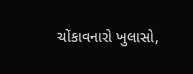ચોંકાવનારો ખુલાસો,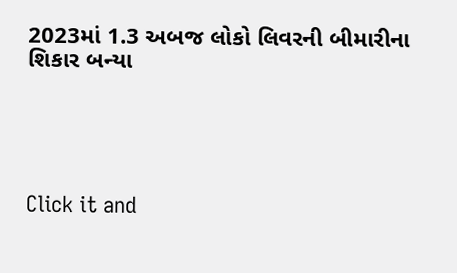2023માં 1.3 અબજ લોકો લિવરની બીમારીના શિકાર બન્યા





Click it and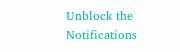Unblock the Notifications